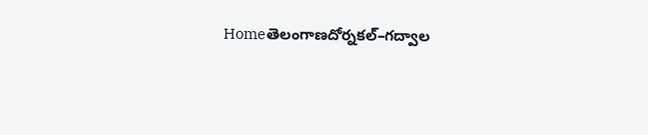Homeతెలంగాణదోర్నకల్–గద్వాల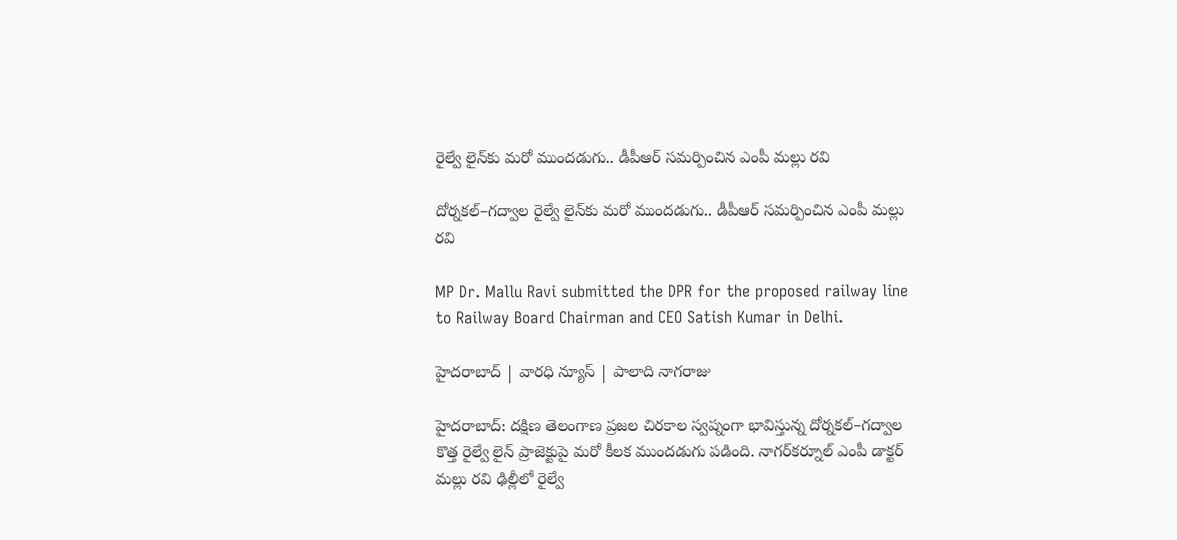రైల్వే లైన్‌కు మరో ముందడుగు.. డీపీఆర్ సమర్పించిన ఎంపీ మల్లు రవి

దోర్నకల్–గద్వాల రైల్వే లైన్‌కు మరో ముందడుగు.. డీపీఆర్ సమర్పించిన ఎంపీ మల్లు రవి

MP Dr. Mallu Ravi submitted the DPR for the proposed railway line to Railway Board Chairman and CEO Satish Kumar in Delhi.

హైదరాబాద్ | వారధి న్యూస్ | పాలాది నాగరాజు

హైదరాబాద్: దక్షిణ తెలంగాణ ప్రజల చిరకాల స్వప్నంగా భావిస్తున్న దోర్నకల్–గద్వాల కొత్త రైల్వే లైన్ ప్రాజెక్టుపై మరో కీలక ముందడుగు పడింది. నాగర్‌కర్నూల్ ఎంపీ డాక్టర్ మల్లు రవి ఢిల్లీలో రైల్వే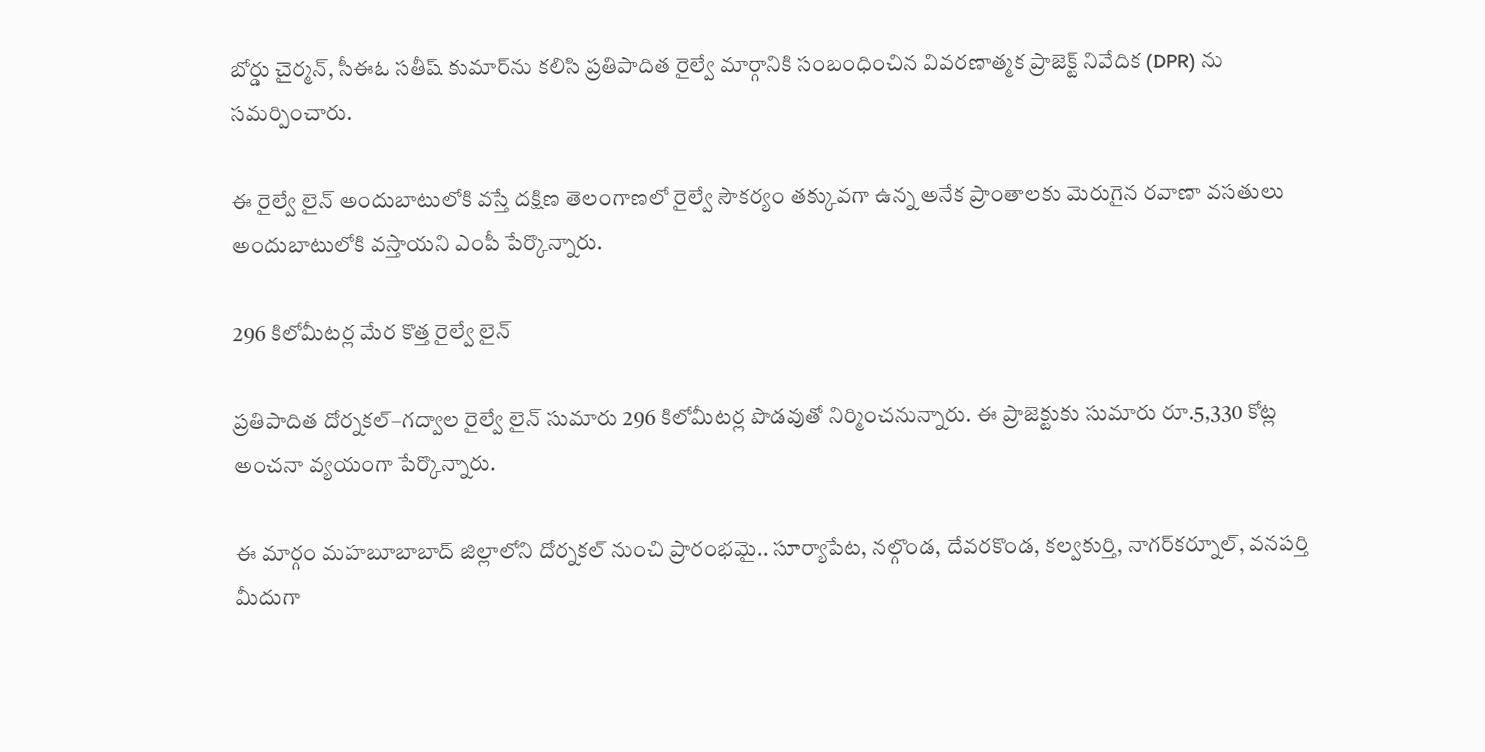బోర్డు చైర్మన్, సీఈఓ సతీష్ కుమార్‌ను కలిసి ప్రతిపాదిత రైల్వే మార్గానికి సంబంధించిన వివరణాత్మక ప్రాజెక్ట్ నివేదిక (DPR) ను సమర్పించారు.

ఈ రైల్వే లైన్ అందుబాటులోకి వస్తే దక్షిణ తెలంగాణలో రైల్వే సౌకర్యం తక్కువగా ఉన్న అనేక ప్రాంతాలకు మెరుగైన రవాణా వసతులు అందుబాటులోకి వస్తాయని ఎంపీ పేర్కొన్నారు.

296 కిలోమీటర్ల మేర కొత్త రైల్వే లైన్

ప్రతిపాదిత దోర్నకల్–గద్వాల రైల్వే లైన్ సుమారు 296 కిలోమీటర్ల పొడవుతో నిర్మించనున్నారు. ఈ ప్రాజెక్టుకు సుమారు రూ.5,330 కోట్ల అంచనా వ్యయంగా పేర్కొన్నారు.

ఈ మార్గం మహబూబాబాద్ జిల్లాలోని దోర్నకల్ నుంచి ప్రారంభమై.. సూర్యాపేట, నల్గొండ, దేవరకొండ, కల్వకుర్తి, నాగర్‌కర్నూల్, వనపర్తి మీదుగా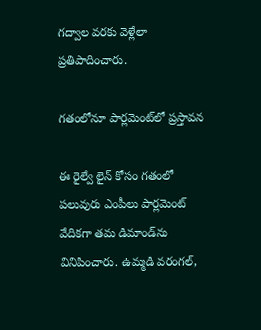గద్వాల వరకు వెళ్లేలా ప్రతిపాదించారు.

గతంలోనూ పార్లమెంట్‌లో ప్రస్తావన

ఈ రైల్వే లైన్ కోసం గతంలో పలువురు ఎంపీలు పార్లమెంట్ వేదికగా తమ డిమాండ్‌ను వినిపించారు. ఉమ్మడి వరంగల్,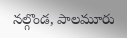నల్గొండ, పాలమూరు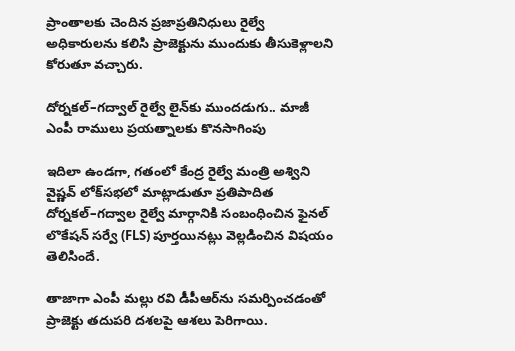ప్రాంతాలకు చెందిన ప్రజాప్రతినిధులు రైల్వే అధికారులను కలిసి ప్రాజెక్టును ముందుకు తీసుకెళ్లాలని కోరుతూ వచ్చారు.

దోర్నకల్–గద్వాల్ రైల్వే లైన్‌కు ముందడుగు.. మాజీ ఎంపీ రాములు ప్రయత్నాలకు కొనసాగింపు

ఇదిలా ఉండగా, గతంలో కేంద్ర రైల్వే మంత్రి అశ్విని వైష్ణవ్ లోక్‌సభలో మాట్లాడుతూ ప్రతిపాదిత దోర్నకల్–గద్వాల రైల్వే మార్గానికి సంబంధించిన ఫైనల్ లొకేషన్ సర్వే (FLS) పూర్తయినట్లు వెల్లడించిన విషయం తెలిసిందే.

తాజాగా ఎంపీ మల్లు రవి డీపీఆర్‌ను సమర్పించడంతో ప్రాజెక్టు తదుపరి దశలపై ఆశలు పెరిగాయి.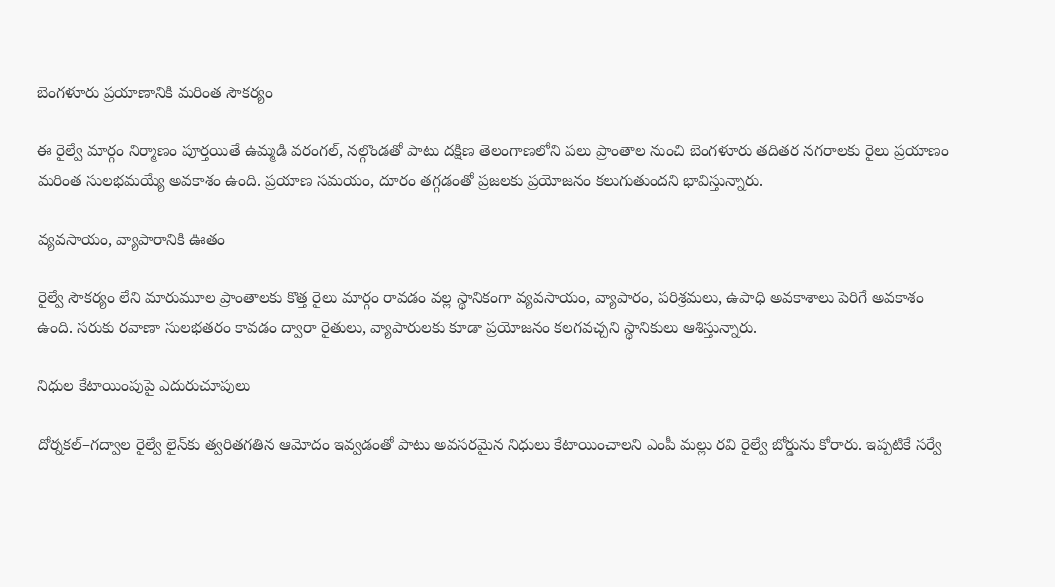బెంగళూరు ప్రయాణానికి మరింత సౌకర్యం

ఈ రైల్వే మార్గం నిర్మాణం పూర్తయితే ఉమ్మడి వరంగల్, నల్గొండతో పాటు దక్షిణ తెలంగాణలోని పలు ప్రాంతాల నుంచి బెంగళూరు తదితర నగరాలకు రైలు ప్రయాణం మరింత సులభమయ్యే అవకాశం ఉంది. ప్రయాణ సమయం, దూరం తగ్గడంతో ప్రజలకు ప్రయోజనం కలుగుతుందని భావిస్తున్నారు.

వ్యవసాయం, వ్యాపారానికి ఊతం

రైల్వే సౌకర్యం లేని మారుమూల ప్రాంతాలకు కొత్త రైలు మార్గం రావడం వల్ల స్థానికంగా వ్యవసాయం, వ్యాపారం, పరిశ్రమలు, ఉపాధి అవకాశాలు పెరిగే అవకాశం ఉంది. సరుకు రవాణా సులభతరం కావడం ద్వారా రైతులు, వ్యాపారులకు కూడా ప్రయోజనం కలగవచ్చని స్థానికులు ఆశిస్తున్నారు.

నిధుల కేటాయింపుపై ఎదురుచూపులు

దోర్నకల్–గద్వాల రైల్వే లైన్‌కు త్వరితగతిన ఆమోదం ఇవ్వడంతో పాటు అవసరమైన నిధులు కేటాయించాలని ఎంపీ మల్లు రవి రైల్వే బోర్డును కోరారు. ఇప్పటికే సర్వే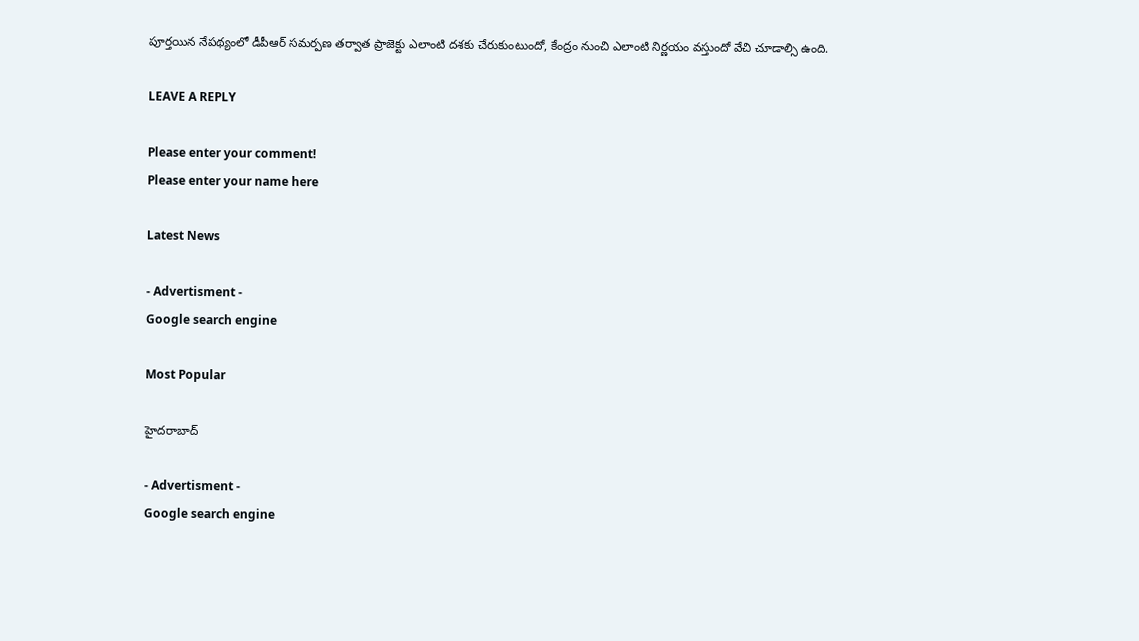పూర్తయిన నేపథ్యంలో డీపీఆర్ సమర్పణ తర్వాత ప్రాజెక్టు ఎలాంటి దశకు చేరుకుంటుందో, కేంద్రం నుంచి ఎలాంటి నిర్ణయం వస్తుందో వేచి చూడాల్సి ఉంది.

LEAVE A REPLY

Please enter your comment!
Please enter your name here

Latest News

- Advertisment -
Google search engine

Most Popular

హైదరాబాద్

- Advertisment -
Google search engine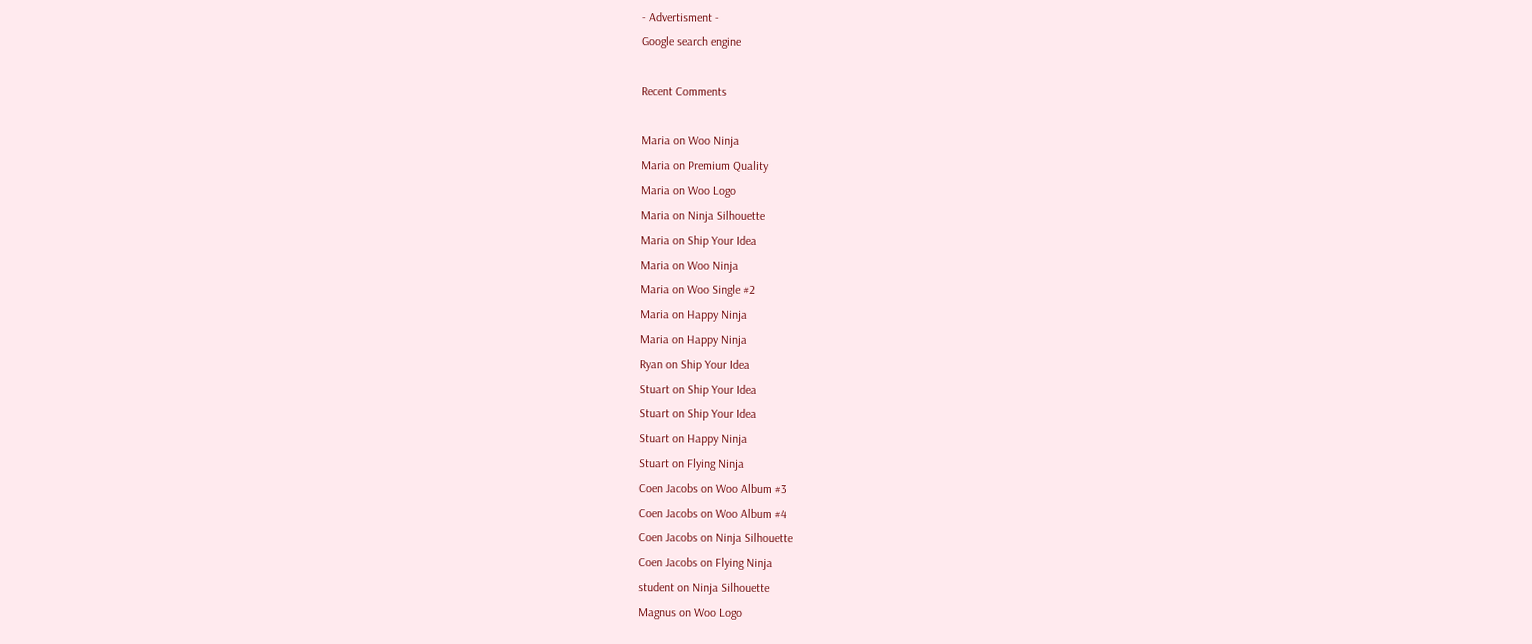- Advertisment -
Google search engine

Recent Comments

Maria on Woo Ninja
Maria on Premium Quality
Maria on Woo Logo
Maria on Ninja Silhouette
Maria on Ship Your Idea
Maria on Woo Ninja
Maria on Woo Single #2
Maria on Happy Ninja
Maria on Happy Ninja
Ryan on Ship Your Idea
Stuart on Ship Your Idea
Stuart on Ship Your Idea
Stuart on Happy Ninja
Stuart on Flying Ninja
Coen Jacobs on Woo Album #3
Coen Jacobs on Woo Album #4
Coen Jacobs on Ninja Silhouette
Coen Jacobs on Flying Ninja
student on Ninja Silhouette
Magnus on Woo Logo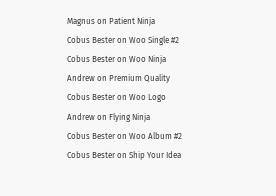Magnus on Patient Ninja
Cobus Bester on Woo Single #2
Cobus Bester on Woo Ninja
Andrew on Premium Quality
Cobus Bester on Woo Logo
Andrew on Flying Ninja
Cobus Bester on Woo Album #2
Cobus Bester on Ship Your Idea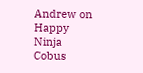Andrew on Happy Ninja
Cobus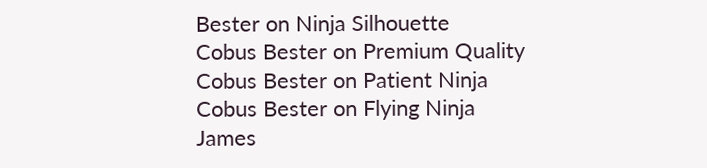Bester on Ninja Silhouette
Cobus Bester on Premium Quality
Cobus Bester on Patient Ninja
Cobus Bester on Flying Ninja
James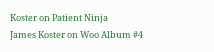Koster on Patient Ninja
James Koster on Woo Album #4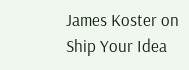James Koster on Ship Your Idea